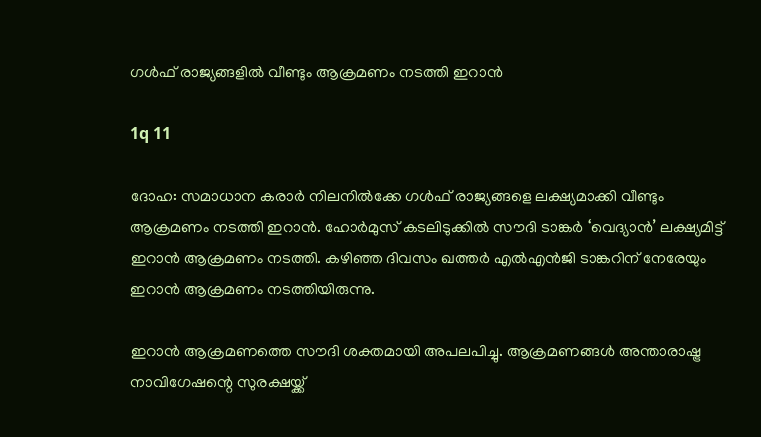ഗള്‍ഫ് രാജ്യങ്ങളില്‍ വീണ്ടും ആക്രമണം നടത്തി ഇറാന്‍

1q 11

ദോഹ: സമാധാന കരാര്‍ നിലനില്‍ക്കേ ഗള്‍ഫ് രാജ്യങ്ങളെ ലക്ഷ്യമാക്കി വീണ്ടും ആക്രമണം നടത്തി ഇറാന്‍. ഹോര്‍മുസ് കടലിടുക്കില്‍ സൗദി ടാങ്കര്‍ ‘വെദ്യാന്‍’ ലക്ഷ്യമിട്ട് ഇറാന്‍ ആക്രമണം നടത്തി. കഴിഞ്ഞ ദിവസം ഖത്തര്‍ എല്‍എന്‍ജി ടാങ്കറിന് നേരേയും ഇറാന്‍ ആക്രമണം നടത്തിയിരുന്നു.

ഇറാന്‍ ആക്രമണത്തെ സൗദി ശക്തമായി അപലപിച്ചു. ആക്രമണങ്ങള്‍ അന്താരാഷ്ട്ര നാവിഗേഷന്റെ സുരക്ഷയ്ക്ക്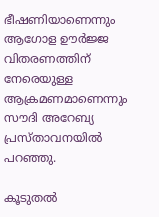ഭീഷണിയാണെന്നും ആഗോള ഊര്‍ജ്ജ വിതരണത്തിന് നേരെയുള്ള ആക്രമണമാണെന്നും സൗദി അറേബ്യ പ്രസ്താവനയില്‍ പറഞ്ഞു.

കൂടുതല്‍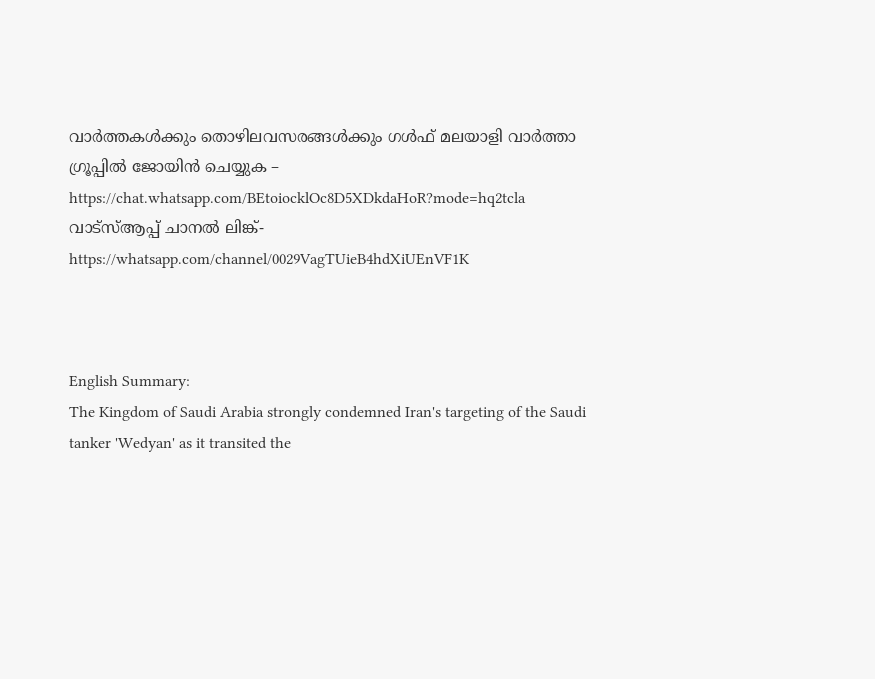വാര്‍ത്തകള്‍ക്കും തൊഴിലവസരങ്ങള്‍ക്കും ഗള്‍ഫ് മലയാളി വാര്‍ത്താ ഗ്രൂപ്പില്‍ ജോയിന്‍ ചെയ്യുക – https://chat.whatsapp.com/BEtoiocklOc8D5XDkdaHoR?mode=hq2tcla
വാട്‌സ്ആപ്പ് ചാനല്‍ ലിങ്ക്- https://whatsapp.com/channel/0029VagTUieB4hdXiUEnVF1K



English Summary:
The Kingdom of Saudi Arabia strongly condemned Iran's targeting of the Saudi tanker 'Wedyan' as it transited the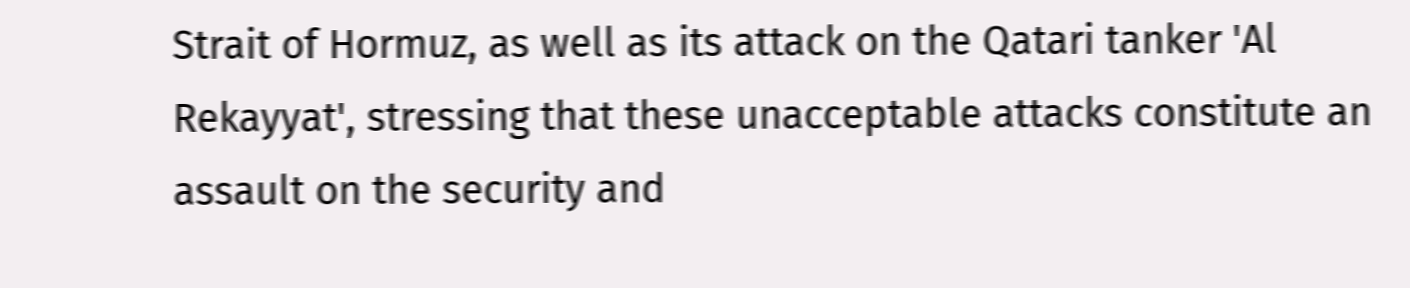Strait of Hormuz, as well as its attack on the Qatari tanker 'Al Rekayyat', stressing that these unacceptable attacks constitute an assault on the security and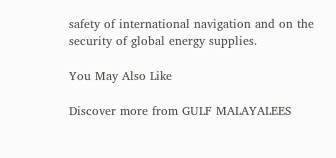safety of international navigation and on the security of global energy supplies.

You May Also Like

Discover more from GULF MALAYALEES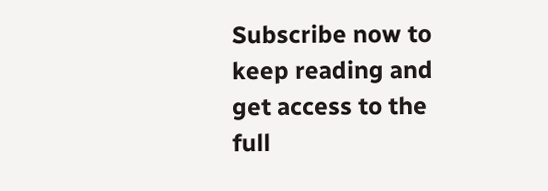Subscribe now to keep reading and get access to the full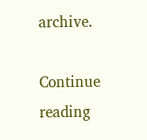archive.

Continue reading